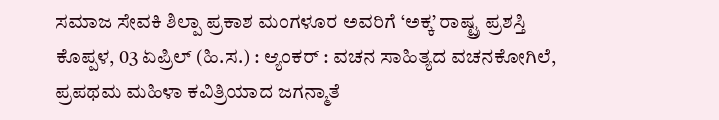ಸಮಾಜ ಸೇವಕಿ ಶಿಲ್ಪಾ ಪ್ರಕಾಶ ಮಂಗಳೂರ ಅವರಿಗೆ ‘ಅಕ್ಕ’ ರಾಷ್ಟ್ರ ಪ್ರಶಸ್ತಿ
ಕೊಪ್ಪಳ, 03 ಏಪ್ರಿಲ್ (ಹಿ.ಸ.) : ಆ್ಯಂಕರ್ : ವಚನ ಸಾಹಿತ್ಯದ ವಚನಕೋಗಿಲೆ, ಪ್ರಪಥಮ ಮಹಿಳಾ ಕವಿತ್ರಿಯಾದ ಜಗನ್ಮಾತೆ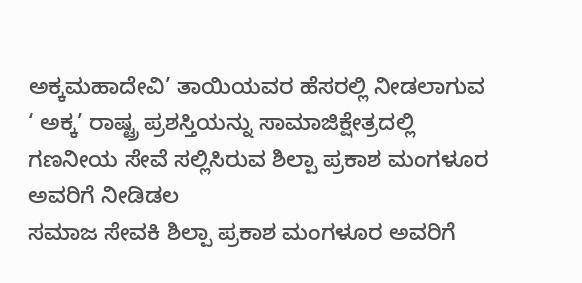ಅಕ್ಕಮಹಾದೇವಿ’ ತಾಯಿಯವರ ಹೆಸರಲ್ಲಿ ನೀಡಲಾಗುವ ‘ ಅಕ್ಕ’ ರಾಷ್ಟ್ರ ಪ್ರಶಸ್ತಿಯನ್ನು ಸಾಮಾಜಿಕ್ಷೇತ್ರದಲ್ಲಿ ಗಣನೀಯ ಸೇವೆ ಸಲ್ಲಿಸಿರುವ ಶಿಲ್ಪಾ ಪ್ರಕಾಶ ಮಂಗಳೂರ ಅವರಿಗೆ ನೀಡಿಡಲ
ಸಮಾಜ ಸೇವಕಿ ಶಿಲ್ಪಾ ಪ್ರಕಾಶ ಮಂಗಳೂರ ಅವರಿಗೆ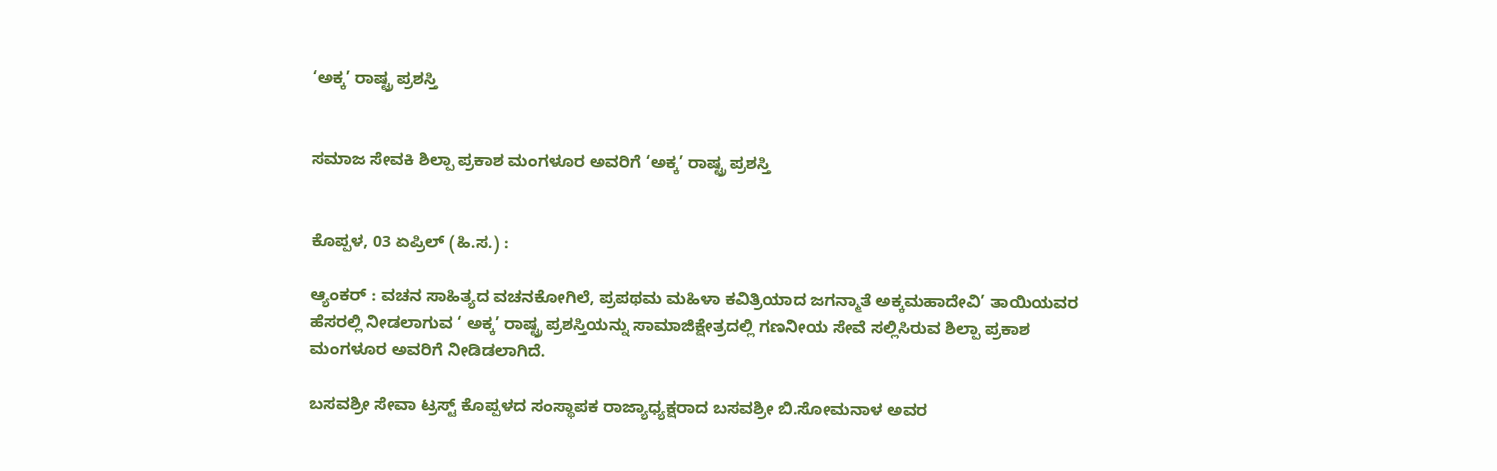‘ಅಕ್ಕ’ ರಾಷ್ಟ್ರ ಪ್ರಶಸ್ತಿ


ಸಮಾಜ ಸೇವಕಿ ಶಿಲ್ಪಾ ಪ್ರಕಾಶ ಮಂಗಳೂರ ಅವರಿಗೆ ‘ಅಕ್ಕ’ ರಾಷ್ಟ್ರ ಪ್ರಶಸ್ತಿ


ಕೊಪ್ಪಳ, 03 ಏಪ್ರಿಲ್ (ಹಿ.ಸ.) :

ಆ್ಯಂಕರ್ : ವಚನ ಸಾಹಿತ್ಯದ ವಚನಕೋಗಿಲೆ, ಪ್ರಪಥಮ ಮಹಿಳಾ ಕವಿತ್ರಿಯಾದ ಜಗನ್ಮಾತೆ ಅಕ್ಕಮಹಾದೇವಿ’ ತಾಯಿಯವರ ಹೆಸರಲ್ಲಿ ನೀಡಲಾಗುವ ‘ ಅಕ್ಕ’ ರಾಷ್ಟ್ರ ಪ್ರಶಸ್ತಿಯನ್ನು ಸಾಮಾಜಿಕ್ಷೇತ್ರದಲ್ಲಿ ಗಣನೀಯ ಸೇವೆ ಸಲ್ಲಿಸಿರುವ ಶಿಲ್ಪಾ ಪ್ರಕಾಶ ಮಂಗಳೂರ ಅವರಿಗೆ ನೀಡಿಡಲಾಗಿದೆ.

ಬಸವಶ್ರೀ ಸೇವಾ ಟ್ರಸ್ಟ್ ಕೊಪ್ಪಳದ ಸಂಸ್ಥಾಪಕ ರಾಜ್ಯಾಧ್ಯಕ್ಷರಾದ ಬಸವಶ್ರೀ ಬಿ.ಸೋಮನಾಳ ಅವರ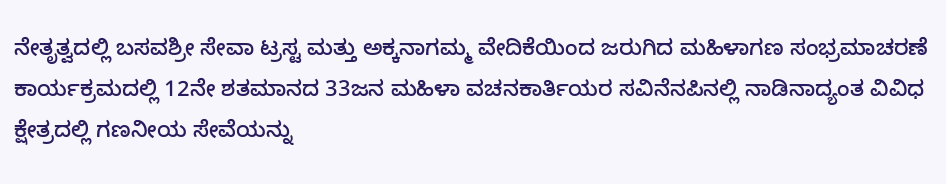ನೇತೃತ್ವದಲ್ಲಿ ಬಸವಶ್ರೀ ಸೇವಾ ಟ್ರಸ್ಟ ಮತ್ತು ಅಕ್ಕನಾಗಮ್ಮ ವೇದಿಕೆಯಿಂದ ಜರುಗಿದ ಮಹಿಳಾಗಣ ಸಂಭ್ರಮಾಚರಣೆ ಕಾರ್ಯಕ್ರಮದಲ್ಲಿ 12ನೇ ಶತಮಾನದ 33ಜನ ಮಹಿಳಾ ವಚನಕಾರ್ತಿಯರ ಸವಿನೆನಪಿನಲ್ಲಿ ನಾಡಿನಾದ್ಯಂತ ವಿವಿಧ ಕ್ಷೇತ್ರದಲ್ಲಿ ಗಣನೀಯ ಸೇವೆಯನ್ನು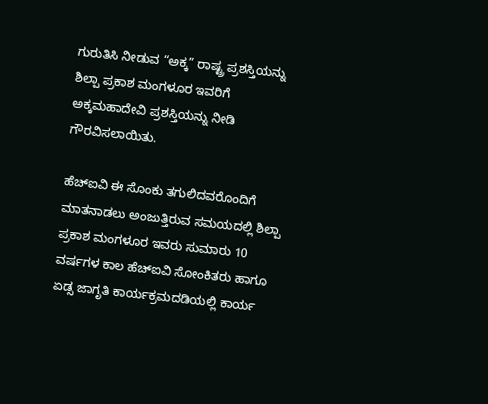ಗುರುತಿಸಿ ನೀಡುವ “ಅಕ್ಕ” ರಾಷ್ಟ್ರ ಪ್ರಶಸ್ತಿಯನ್ನು ಶಿಲ್ಪಾ ಪ್ರಕಾಶ ಮಂಗಳೂರ ಇವರಿಗೆ ಅಕ್ಕಮಹಾದೇವಿ ಪ್ರಶಸ್ತಿಯನ್ನು ನೀಡಿ ಗೌರವಿಸಲಾಯಿತು.

ಹೆಚ್ಐವಿ ಈ ಸೊಂಕು ತಗುಲಿದವರೊಂದಿಗೆ ಮಾತನಾಡಲು ಅಂಜುತ್ತಿರುವ ಸಮಯದಲ್ಲಿ ಶಿಲ್ಪಾ ಪ್ರಕಾಶ ಮಂಗಳೂರ ಇವರು ಸುಮಾರು 10 ವರ್ಷಗಳ ಕಾಲ ಹೆಚ್ಐವಿ ಸೋಂಕಿತರು ಹಾಗೂ ಏಡ್ಸ ಜಾಗೃತಿ ಕಾರ್ಯಕ್ರಮದಡಿಯಲ್ಲಿ ಕಾರ್ಯ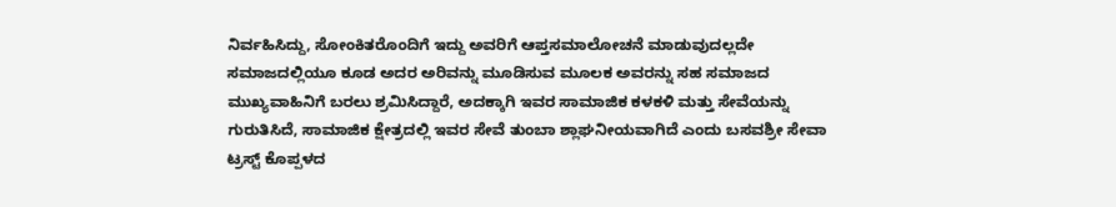ನಿರ್ವಹಿಸಿದ್ದು, ಸೋಂಕಿತರೊಂದಿಗೆ ಇದ್ದು ಅವರಿಗೆ ಆಪ್ತಸಮಾಲೋಚನೆ ಮಾಡುವುದಲ್ಲದೇ ಸಮಾಜದಲ್ಲಿಯೂ ಕೂಡ ಅದರ ಅರಿವನ್ನು ಮೂಡಿಸುವ ಮೂಲಕ ಅವರನ್ನು ಸಹ ಸಮಾಜದ ಮುಖ್ಯವಾಹಿನಿಗೆ ಬರಲು ಶ್ರಮಿಸಿದ್ದಾರೆ, ಅದಕ್ಕಾಗಿ ಇವರ ಸಾಮಾಜಿಕ ಕಳಕಳಿ ಮತ್ತು ಸೇವೆಯನ್ನು ಗುರುತಿಸಿದೆ, ಸಾಮಾಜಿಕ ಕ್ಷೇತ್ರದಲ್ಲಿ ಇವರ ಸೇವೆ ತುಂಬಾ ಶ್ಲಾಘನೀಯವಾಗಿದೆ ಎಂದು ಬಸವಶ್ರೀ ಸೇವಾ ಟ್ರಸ್ಟ್ ಕೊಪ್ಪಳದ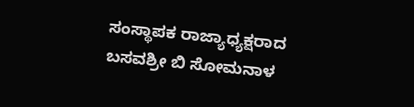ಸಂಸ್ಥಾಪಕ ರಾಜ್ಯಾಧ್ಯಕ್ಷರಾದ ಬಸವಶ್ರೀ ಬಿ ಸೋಮನಾಳ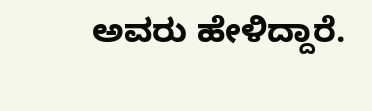ಅವರು ಹೇಳಿದ್ದಾರೆ.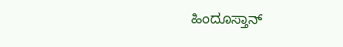ಹಿಂದೂಸ್ತಾನ್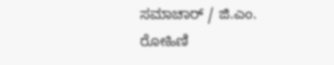ಸಮಾಚಾರ್ / ಜಿ.ಎಂ. ರೋಹಿಣಿ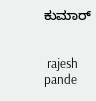ಕುಮಾರ್


 rajesh pande